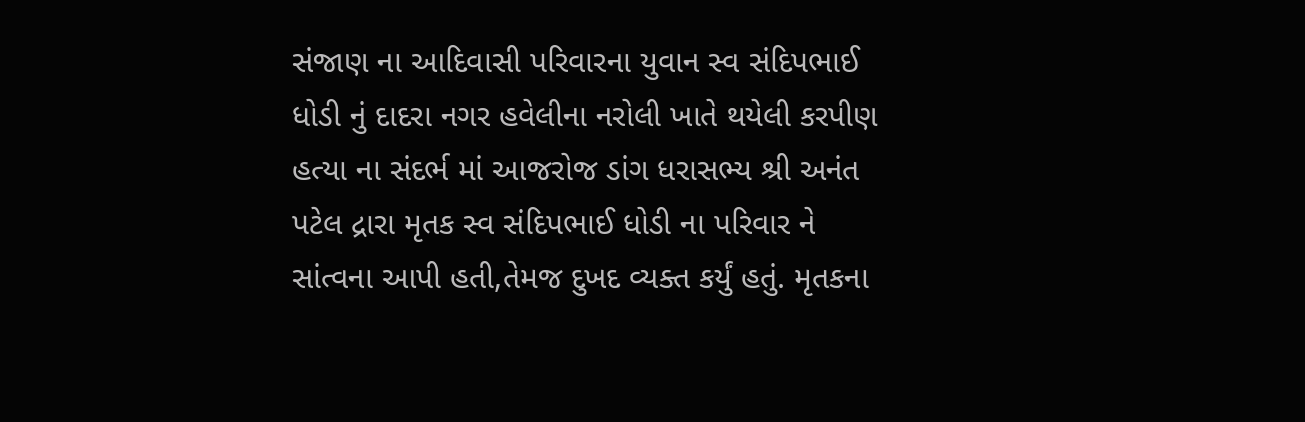સંજાણ ના આદિવાસી પરિવારના યુવાન સ્વ સંદિપભાઈ ધોડી નું દાદરા નગર હવેલીના નરોલી ખાતે થયેલી કરપીણ હત્યા ના સંદર્ભ માં આજરોજ ડાંગ ધરાસભ્ય શ્રી અનંત પટેલ દ્રારા મૃતક સ્વ સંદિપભાઈ ધોડી ના પરિવાર ને સાંત્વના આપી હતી,તેમજ દુખદ વ્યક્ત કર્યું હતું. મૃતકના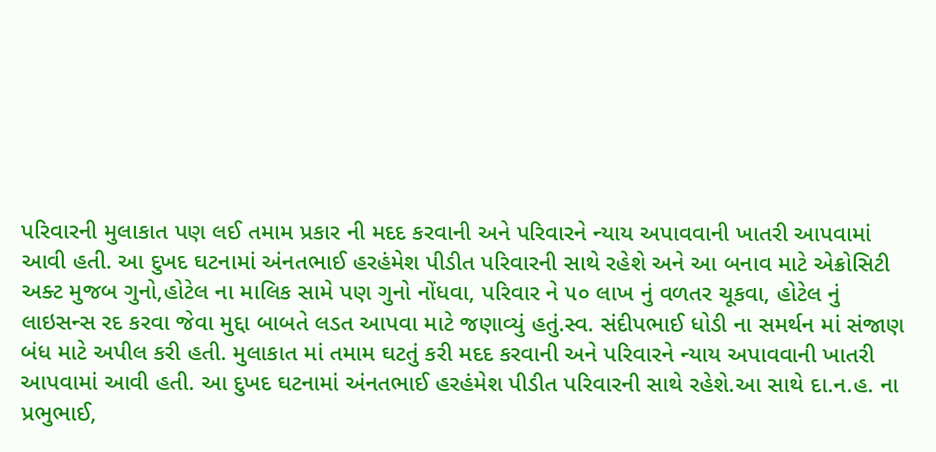પરિવારની મુલાકાત પણ લઈ તમામ પ્રકાર ની મદદ કરવાની અને પરિવારને ન્યાય અપાવવાની ખાતરી આપવામાં આવી હતી. આ દુખદ ઘટનામાં અંનતભાઈ હરહંમેશ પીડીત પરિવારની સાથે રહેશે અને આ બનાવ માટે એક્રોસિટી અક્ટ મુજબ ગુનો,હોટેલ ના માલિક સામે પણ ગુનો નોંધવા, પરિવાર ને ૫૦ લાખ નું વળતર ચૂકવા, હોટેલ નું લાઇસન્સ રદ કરવા જેવા મુદ્દા બાબતે લડત આપવા માટે જણાવ્યું હતું.સ્વ. સંદીપભાઈ ધોડી ના સમર્થન માં સંજાણ બંધ માટે અપીલ કરી હતી. મુલાકાત માં તમામ ઘટતું કરી મદદ કરવાની અને પરિવારને ન્યાય અપાવવાની ખાતરી આપવામાં આવી હતી. આ દુખદ ઘટનામાં અંનતભાઈ હરહંમેશ પીડીત પરિવારની સાથે રહેશે.આ સાથે દા.ન.હ. ના પ્રભુભાઈ,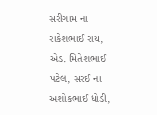સરીગામ ના રાકેશભાઈ રાય, એડ. મિતેશભાઈ પટેલ, સરઈ ના અશોકભાઈ ધોડી,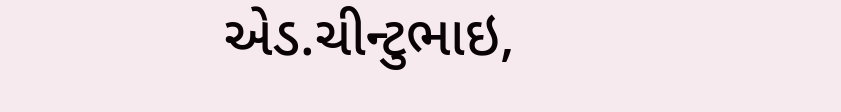એડ.ચીન્ટુભાઇ,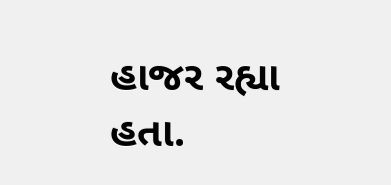હાજર રહ્યા હતા.